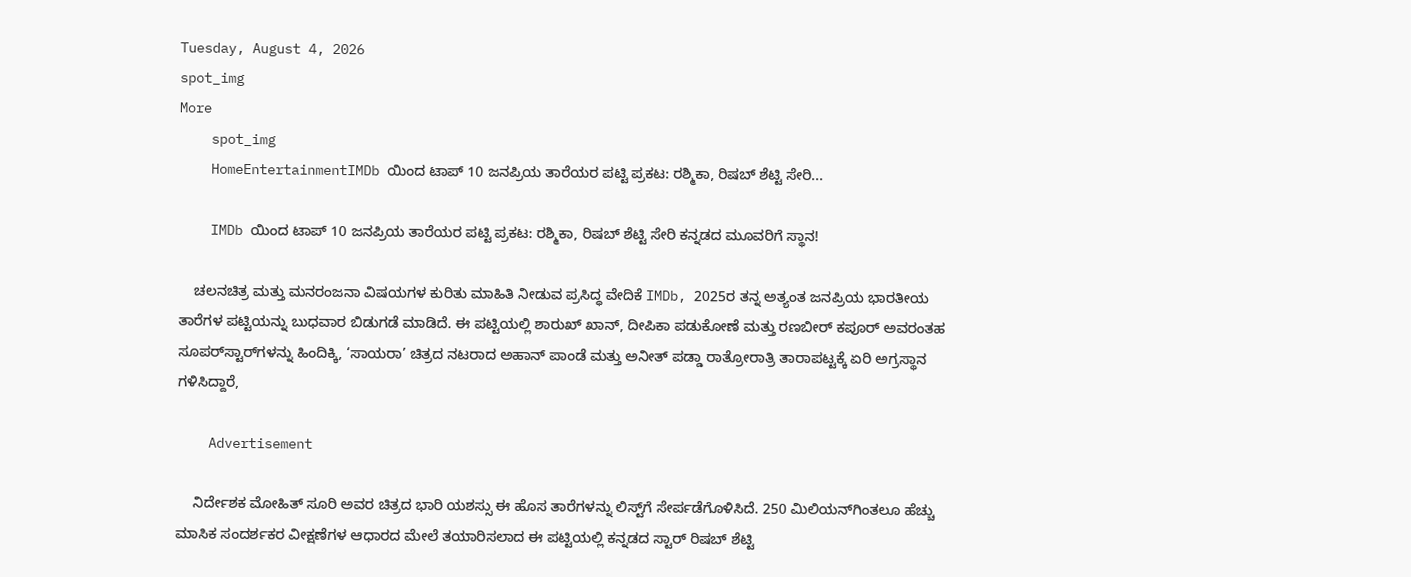Tuesday, August 4, 2026
spot_img
More
    spot_img
    HomeEntertainmentIMDb ಯಿಂದ ಟಾಪ್ 10 ಜನಪ್ರಿಯ ತಾರೆಯರ ಪಟ್ಟಿ ಪ್ರಕಟ: ರಶ್ಮಿಕಾ, ರಿಷಬ್ ಶೆಟ್ಟಿ ಸೇರಿ...

    IMDb ಯಿಂದ ಟಾಪ್ 10 ಜನಪ್ರಿಯ ತಾರೆಯರ ಪಟ್ಟಿ ಪ್ರಕಟ: ರಶ್ಮಿಕಾ, ರಿಷಬ್ ಶೆಟ್ಟಿ ಸೇರಿ ಕನ್ನಡದ ಮೂವರಿಗೆ ಸ್ಥಾನ!

    ಚಲನಚಿತ್ರ ಮತ್ತು ಮನರಂಜನಾ ವಿಷಯಗಳ ಕುರಿತು ಮಾಹಿತಿ ನೀಡುವ ಪ್ರಸಿದ್ಧ ವೇದಿಕೆ IMDb, 2025ರ ತನ್ನ ಅತ್ಯಂತ ಜನಪ್ರಿಯ ಭಾರತೀಯ ತಾರೆಗಳ ಪಟ್ಟಿಯನ್ನು ಬುಧವಾರ ಬಿಡುಗಡೆ ಮಾಡಿದೆ. ಈ ಪಟ್ಟಿಯಲ್ಲಿ ಶಾರುಖ್ ಖಾನ್, ದೀಪಿಕಾ ಪಡುಕೋಣೆ ಮತ್ತು ರಣಬೀರ್ ಕಪೂರ್ ಅವರಂತಹ ಸೂಪರ್‌ಸ್ಟಾರ್‌ಗಳನ್ನು ಹಿಂದಿಕ್ಕಿ, ‘ಸಾಯರಾ’ ಚಿತ್ರದ ನಟರಾದ ಅಹಾನ್ ಪಾಂಡೆ ಮತ್ತು ಅನೀತ್ ಪಡ್ಡಾ ರಾತ್ರೋರಾತ್ರಿ ತಾರಾಪಟ್ಟಕ್ಕೆ ಏರಿ ಅಗ್ರಸ್ಥಾನ ಗಳಿಸಿದ್ದಾರೆ,

    Advertisement

    ನಿರ್ದೇಶಕ ಮೋಹಿತ್ ಸೂರಿ ಅವರ ಚಿತ್ರದ ಭಾರಿ ಯಶಸ್ಸು ಈ ಹೊಸ ತಾರೆಗಳನ್ನು ಲಿಸ್ಟ್‌ಗೆ ಸೇರ್ಪಡೆಗೊಳಿಸಿದೆ. 250 ಮಿಲಿಯನ್‌ಗಿಂತಲೂ ಹೆಚ್ಚು ಮಾಸಿಕ ಸಂದರ್ಶಕರ ವೀಕ್ಷಣೆಗಳ ಆಧಾರದ ಮೇಲೆ ತಯಾರಿಸಲಾದ ಈ ಪಟ್ಟಿಯಲ್ಲಿ ಕನ್ನಡದ ಸ್ಟಾರ್ ರಿಷಬ್ ಶೆಟ್ಟಿ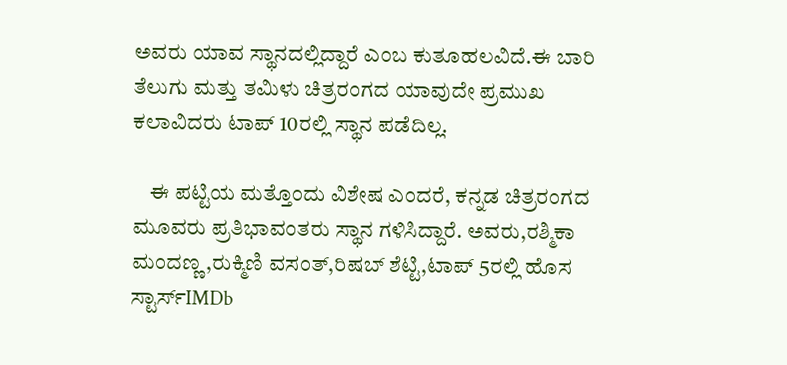ಅವರು ಯಾವ ಸ್ಥಾನದಲ್ಲಿದ್ದಾರೆ ಎಂಬ ಕುತೂಹಲವಿದೆ.ಈ ಬಾರಿ ತೆಲುಗು ಮತ್ತು ತಮಿಳು ಚಿತ್ರರಂಗದ ಯಾವುದೇ ಪ್ರಮುಖ ಕಲಾವಿದರು ಟಾಪ್ 10ರಲ್ಲಿ ಸ್ಥಾನ ಪಡೆದಿಲ್ಲ.

    ಈ ಪಟ್ಟಿಯ ಮತ್ತೊಂದು ವಿಶೇಷ ಎಂದರೆ, ಕನ್ನಡ ಚಿತ್ರರಂಗದ ಮೂವರು ಪ್ರತಿಭಾವಂತರು ಸ್ಥಾನ ಗಳಿಸಿದ್ದಾರೆ. ಅವರು,ರಶ್ಮಿಕಾ ಮಂದಣ್ಣ,ರುಕ್ಮಿಣಿ ವಸಂತ್,ರಿಷಬ್ ಶೆಟ್ಟಿ,ಟಾಪ್ 5ರಲ್ಲಿ ಹೊಸ ಸ್ಟಾರ್ಸ್IMDb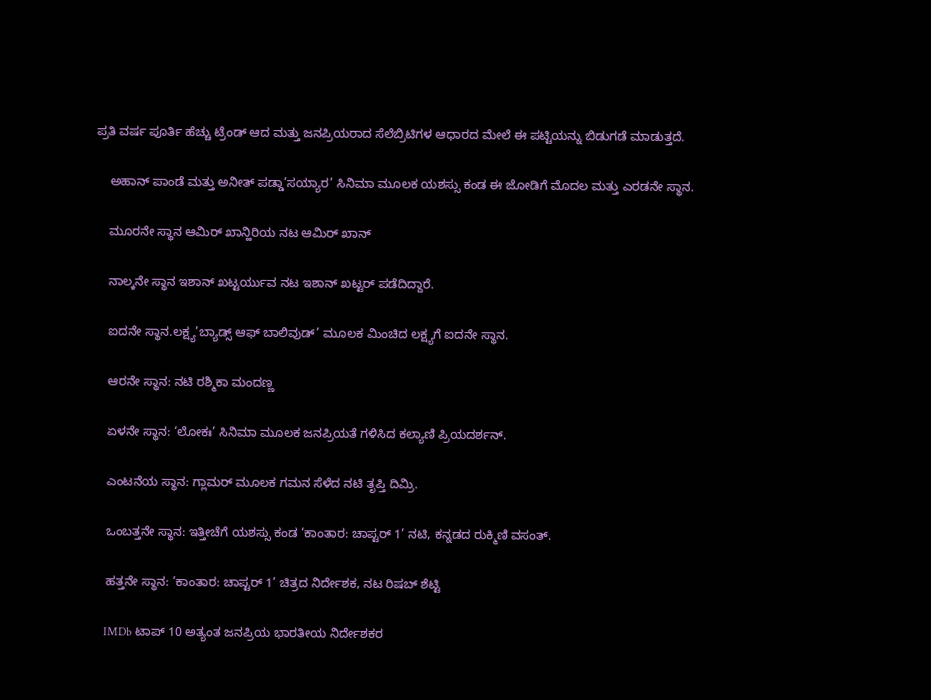ಪ್ರತಿ ವರ್ಷ ಪೂರ್ತಿ ಹೆಚ್ಚು ಟ್ರೆಂಡ್ ಆದ ಮತ್ತು ಜನಪ್ರಿಯರಾದ ಸೆಲೆಬ್ರಿಟಿಗಳ ಆಧಾರದ ಮೇಲೆ ಈ ಪಟ್ಟಿಯನ್ನು ಬಿಡುಗಡೆ ಮಾಡುತ್ತದೆ.

    ಅಹಾನ್ ಪಾಂಡೆ ಮತ್ತು ಅನೀತ್ ಪಡ್ಡಾ’ಸಯ್ಯಾರ’ ಸಿನಿಮಾ ಮೂಲಕ ಯಶಸ್ಸು ಕಂಡ ಈ ಜೋಡಿಗೆ ಮೊದಲ ಮತ್ತು ಎರಡನೇ ಸ್ಥಾನ.

    ಮೂರನೇ ಸ್ಥಾನ ಆಮಿರ್ ಖಾನ್ಹಿರಿಯ ನಟ ಆಮಿರ್ ಖಾನ್

    ನಾಲ್ಕನೇ ಸ್ಥಾನ ಇಶಾನ್ ಖಟ್ಟರ್ಯುವ ನಟ ಇಶಾನ್ ಖಟ್ಟರ್ ಪಡೆದಿದ್ದಾರೆ.

    ಐದನೇ ಸ್ಥಾನ.ಲಕ್ಷ್ಯ’ಬ್ಯಾಡ್ಸ್ ಆಫ್ ಬಾಲಿವುಡ್’ ಮೂಲಕ ಮಿಂಚಿದ ಲಕ್ಷ್ಯಗೆ ಐದನೇ ಸ್ಥಾನ.

    ಆರನೇ ಸ್ಥಾನ: ನಟಿ ರಶ್ಮಿಕಾ ಮಂದಣ್ಣ

    ಏಳನೇ ಸ್ಥಾನ: ‘ಲೋಕಃ’ ಸಿನಿಮಾ ಮೂಲಕ ಜನಪ್ರಿಯತೆ ಗಳಿಸಿದ ಕಲ್ಯಾಣಿ ಪ್ರಿಯದರ್ಶನ್.

    ಎಂಟನೆಯ ಸ್ಥಾನ: ಗ್ಲಾಮರ್ ಮೂಲಕ ಗಮನ ಸೆಳೆದ ನಟಿ ತೃಪ್ತಿ ದಿಮ್ರಿ.

    ಒಂಬತ್ತನೇ ಸ್ಥಾನ: ಇತ್ತೀಚೆಗೆ ಯಶಸ್ಸು ಕಂಡ ‘ಕಾಂತಾರ: ಚಾಪ್ಟರ್ 1’ ನಟಿ, ಕನ್ನಡದ ರುಕ್ಮಿಣಿ ವಸಂತ್.

    ಹತ್ತನೇ ಸ್ಥಾನ: ‘ಕಾಂತಾರ: ಚಾಪ್ಟರ್ 1’ ಚಿತ್ರದ ನಿರ್ದೇಶಕ, ನಟ ರಿಷಬ್ ಶೆಟ್ಟಿ

    IMDb ಟಾಪ್ 10 ಅತ್ಯಂತ ಜನಪ್ರಿಯ ಭಾರತೀಯ ನಿರ್ದೇಶಕರ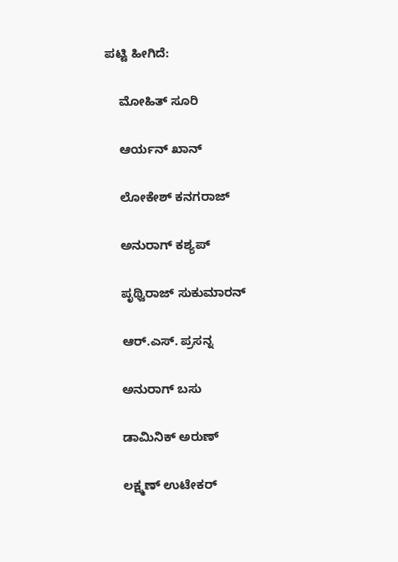ಪಟ್ಟಿ ಹೀಗಿದೆ:

    ಮೋಹಿತ್ ಸೂರಿ

    ಆರ್ಯನ್ ಖಾನ್

    ಲೋಕೇಶ್ ಕನಗರಾಜ್

    ಅನುರಾಗ್ ಕಶ್ಯಪ್

    ಪೃಥ್ವಿರಾಜ್ ಸುಕುಮಾರನ್

    ಆರ್.ಎಸ್. ಪ್ರಸನ್ನ

    ಅನುರಾಗ್ ಬಸು

    ಡಾಮಿನಿಕ್ ಅರುಣ್‌

    ಲಕ್ಷ್ಮಣ್ ಉಟೇಕರ್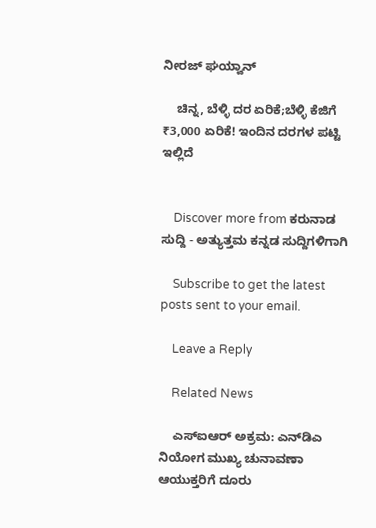ನೀರಜ್ ಘಯ್ವಾನ್‌

    ಚಿನ್ನ, ಬೆಳ್ಳಿ ದರ ಏರಿಕೆ;ಬೆಳ್ಳಿ ಕೆಜಿಗೆ ₹3,000 ಏರಿಕೆ! ಇಂದಿನ ದರಗಳ ಪಟ್ಟಿ ಇಲ್ಲಿದೆ


    Discover more from ಕರುನಾಡ ಸುದ್ದಿ - ಅತ್ಯುತ್ತಮ ಕನ್ನಡ ಸುದ್ದಿಗಳಿಗಾಗಿ

    Subscribe to get the latest posts sent to your email.

    Leave a Reply

    Related News

    ಎಸ್‌ಐಆರ್ ಅಕ್ರಮ: ಎನ್‌ಡಿಎ ನಿಯೋಗ ಮುಖ್ಯ ಚುನಾವಣಾ ಆಯುಕ್ತರಿಗೆ ದೂರು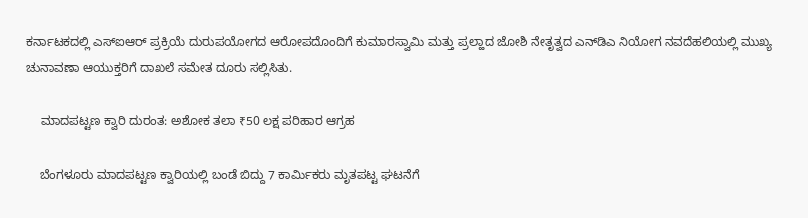ಕರ್ನಾಟಕದಲ್ಲಿ ಎಸ್‌ಐಆರ್ ಪ್ರಕ್ರಿಯೆ ದುರುಪಯೋಗದ ಆರೋಪದೊಂದಿಗೆ ಕುಮಾರಸ್ವಾಮಿ ಮತ್ತು ಪ್ರಲ್ಹಾದ ಜೋಶಿ ನೇತೃತ್ವದ ಎನ್‌ಡಿಎ ನಿಯೋಗ ನವದೆಹಲಿಯಲ್ಲಿ ಮುಖ್ಯ ಚುನಾವಣಾ ಆಯುಕ್ತರಿಗೆ ದಾಖಲೆ ಸಮೇತ ದೂರು ಸಲ್ಲಿಸಿತು.

    ಮಾದಪಟ್ಟಣ ಕ್ವಾರಿ ದುರಂತ: ಅಶೋಕ ತಲಾ ₹50 ಲಕ್ಷ ಪರಿಹಾರ ಆಗ್ರಹ

    ಬೆಂಗಳೂರು ಮಾದಪಟ್ಟಣ ಕ್ವಾರಿಯಲ್ಲಿ ಬಂಡೆ ಬಿದ್ದು 7 ಕಾರ್ಮಿಕರು ಮೃತಪಟ್ಟ ಘಟನೆಗೆ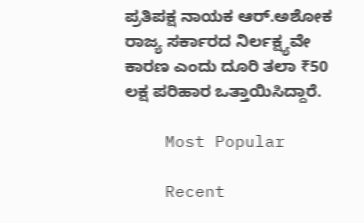ಪ್ರತಿಪಕ್ಷ ನಾಯಕ ಆರ್.ಅಶೋಕ ರಾಜ್ಯ ಸರ್ಕಾರದ ನಿರ್ಲಕ್ಷ್ಯವೇ ಕಾರಣ ಎಂದು ದೂರಿ ತಲಾ ₹50 ಲಕ್ಷ ಪರಿಹಾರ ಒತ್ತಾಯಿಸಿದ್ದಾರೆ.

    Most Popular

    Recent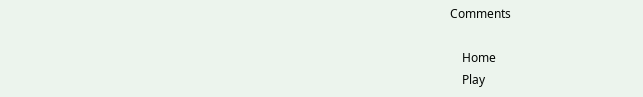Comments

    Home
    Play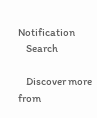Notification
    Search

    Discover more from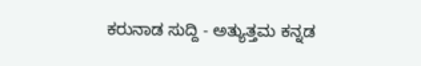ಕರುನಾಡ ಸುದ್ದಿ - ಅತ್ಯುತ್ತಮ ಕನ್ನಡ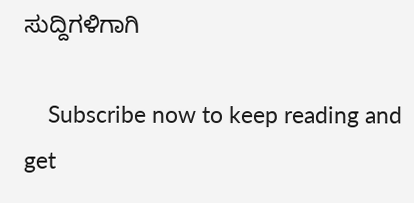ಸುದ್ದಿಗಳಿಗಾಗಿ

    Subscribe now to keep reading and get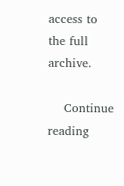access to the full archive.

    Continue reading